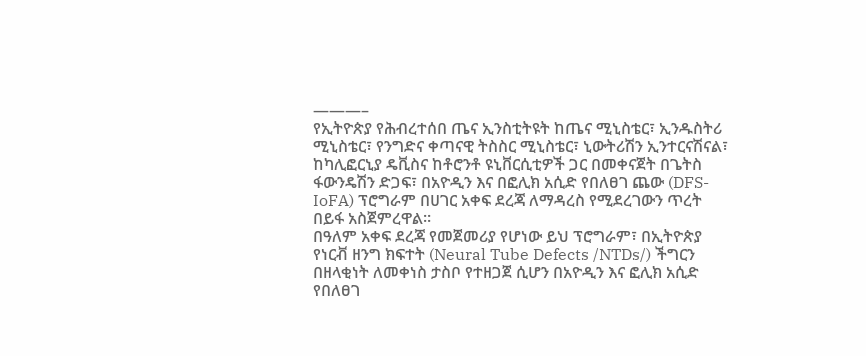———–
የኢትዮጵያ የሕብረተሰበ ጤና ኢንስቲትዩት ከጤና ሚኒስቴር፣ ኢንዱስትሪ ሚኒስቴር፣ የንግድና ቀጣናዊ ትስስር ሚኒስቴር፣ ኒውትሪሽን ኢንተርናሽናል፣ ከካሊፎርኒያ ዴቪስና ከቶሮንቶ ዩኒቨርሲቲዎች ጋር በመቀናጀት በጌትስ ፋውንዴሽን ድጋፍ፣ በአዮዲን እና በፎሊክ አሲድ የበለፀገ ጨው (DFS-IoFA) ፕሮግራም በሀገር አቀፍ ደረጃ ለማዳረስ የሚደረገውን ጥረት በይፋ አስጀምረዋል።
በዓለም አቀፍ ደረጃ የመጀመሪያ የሆነው ይህ ፕሮግራም፣ በኢትዮጵያ የነርቭ ዘንግ ክፍተት (Neural Tube Defects /NTDs/) ችግርን በዘላቂነት ለመቀነስ ታስቦ የተዘጋጀ ሲሆን በአዮዲን እና ፎሊክ አሲድ የበለፀገ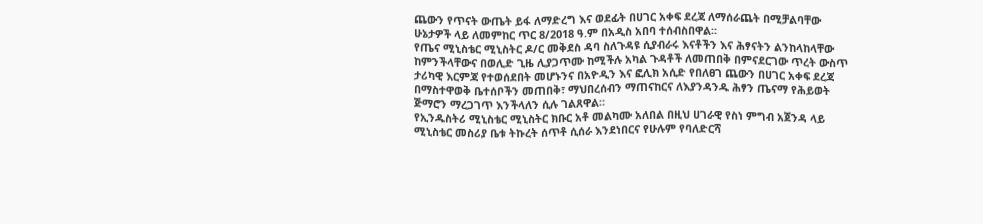ጨውን የጥናት ውጤት ይፋ ለማድረግ እና ወደፊት በሀገር አቀፍ ደረጃ ለማሰራጨት በሚቻልባቸው ሁኔታዎች ላይ ለመምከር ጥር 8/2018 ዓ.ም በአዲስ አበባ ተሰብስበዋል።
የጤና ሚኒስቴር ሚኒስትር ዶ/ር መቅደስ ዳባ ስለጉዳዩ ሲያብራሩ እናቶችን እና ሕፃናትን ልንከላከላቸው ከምንችላቸውና በወሊድ ጊዜ ሊያጋጥሙ ከሚችሉ አካል ጉዳቶች ለመጠበቅ በምናደርገው ጥረት ውስጥ ታሪካዊ እርምጃ የተወሰደበት መሆኑንና በአዮዲን እና ፎሊክ አሲድ የበለፀገ ጨውን በሀገር አቀፍ ደረጃ በማስተዋወቅ ቤተሰቦችን መጠበቅ፣ ማህበረሰብን ማጠናከርና ለእያንዳንዱ ሕፃን ጤናማ የሕይወት ጅማሮን ማረጋገጥ እንችላለን ሲሉ ገልጸዋል።
የኢንዱስትሪ ሚኒስቴር ሚኒስትር ክቡር አቶ መልካሙ አለበል በዚህ ሀገራዊ የስነ ምግብ አጀንዳ ላይ ሚኒስቴር መስሪያ ቤቱ ትኩረት ሰጥቶ ሲሰራ እንደነበርና የሁሉም የባለድርሻ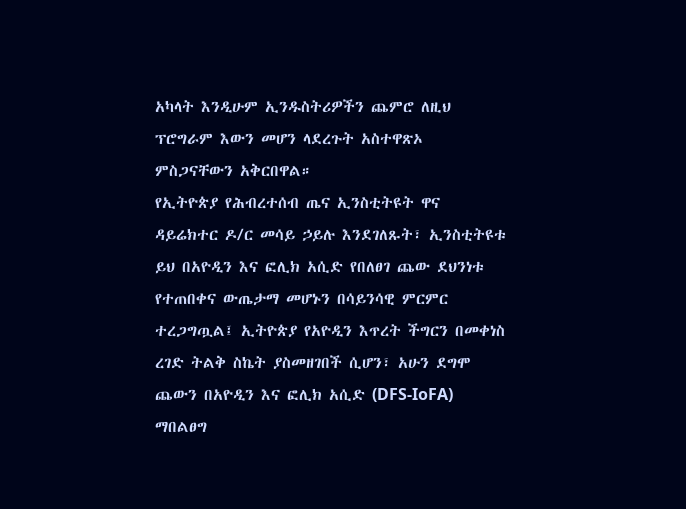አካላት እንዲሁም ኢንዱስትሪዎችን ጨምሮ ለዚህ ፕሮግራም እውን መሆን ላደረጉት አስተዋጽኦ ምስጋናቸውን አቅርበዋል።
የኢትዮጵያ የሕብረተሰብ ጤና ኢንስቲትዩት ዋና ዳይሬክተር ዶ/ር መሳይ ኃይሉ እንደገለጹት፣ ኢንስቲትዩቱ ይህ በአዮዲን እና ፎሊክ አሲድ የበለፀገ ጨው ደህንነቱ የተጠበቀና ውጤታማ መሆኑን በሳይንሳዊ ምርምር ተረጋግጧል፤ ኢትዮጵያ የአዮዲን እጥረት ችግርን በመቀነስ ረገድ ትልቅ ስኬት ያስመዘገበች ሲሆን፣ አሁን ደግሞ ጨውን በአዮዲን እና ፎሊክ አሲድ (DFS-IoFA) ማበልፀግ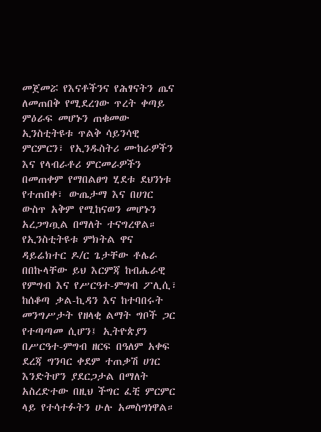መጀመሯ የእናቶችንና የሕፃናትን ጤና ለመጠበቅ የሚደረገው ጥረት ቀጣይ ምዕራፍ መሆኑን ጠቁመው ኢንስቲትዩቱ ጥልቅ ሳይንሳዊ ምርምርን፣ የኢንዱስትሪ ሙከራዎችን እና የላብራቶሪ ምርመራዎችን በመጠቀም የማበልፀግ ሂደቱ ደህንነቱ የተጠበቀ፣ ውጤታማ እና በሀገር ውስጥ አቅም የሚከናወን መሆኑን አረጋግጧል በማለት ተናግረዋል።
የኢንስቲትዩቱ ምክትል ዋና ዳይሬክተር ዶ/ር ጌታቸው ቶሌራ በበኩላቸው ይህ እርምጃ ከብሔራዊ የምግብ እና የሥርዓተ-ምግብ ፖሊሲ፣ ከሰቆጣ ቃል-ኪዳን እና ከተባበሩት መንግሥታት የዘላቂ ልማት ግቦች ጋር የተጣጣመ ሲሆን፤ ኢትዮጵያን በሥርዓተ-ምግብ ዘርፍ በዓለም አቀፍ ደረጃ ግንባር ቀደም ተጠቃሽ ሀገር እንድትሆን ያደርጋታል በማለት አስረድተው በዚህ ችግር ፈቺ ምርምር ላይ የተሳተፉትን ሁሉ አመስግነዋል።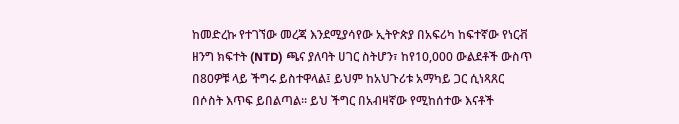ከመድረኩ የተገኘው መረጃ እንደሚያሳየው ኢትዮጵያ በአፍሪካ ከፍተኛው የነርቭ ዘንግ ክፍተት (NTD) ጫና ያለባት ሀገር ስትሆን፣ ከየ10,000 ውልደቶች ውስጥ በ80ዎቹ ላይ ችግሩ ይስተዋላል፤ ይህም ከአህጉሪቱ አማካይ ጋር ሲነጻጸር በሶስት እጥፍ ይበልጣል። ይህ ችግር በአብዛኛው የሚከሰተው እናቶች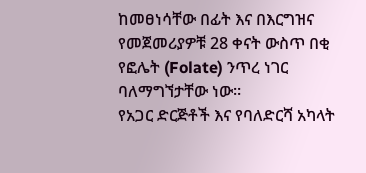ከመፀነሳቸው በፊት እና በእርግዝና የመጀመሪያዎቹ 28 ቀናት ውስጥ በቂ የፎሌት (Folate) ንጥረ ነገር ባለማግኘታቸው ነው።
የአጋር ድርጅቶች እና የባለድርሻ አካላት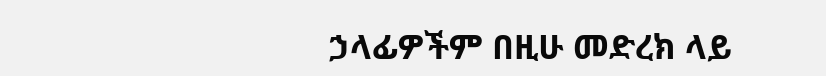ኃላፊዎችም በዚሁ መድረክ ላይ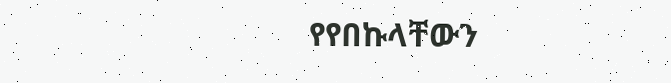የየበኩላቸውን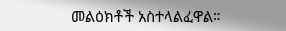መልዕክቶች አስተላልፈዋል።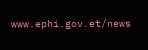www.ephi.gov.et/news